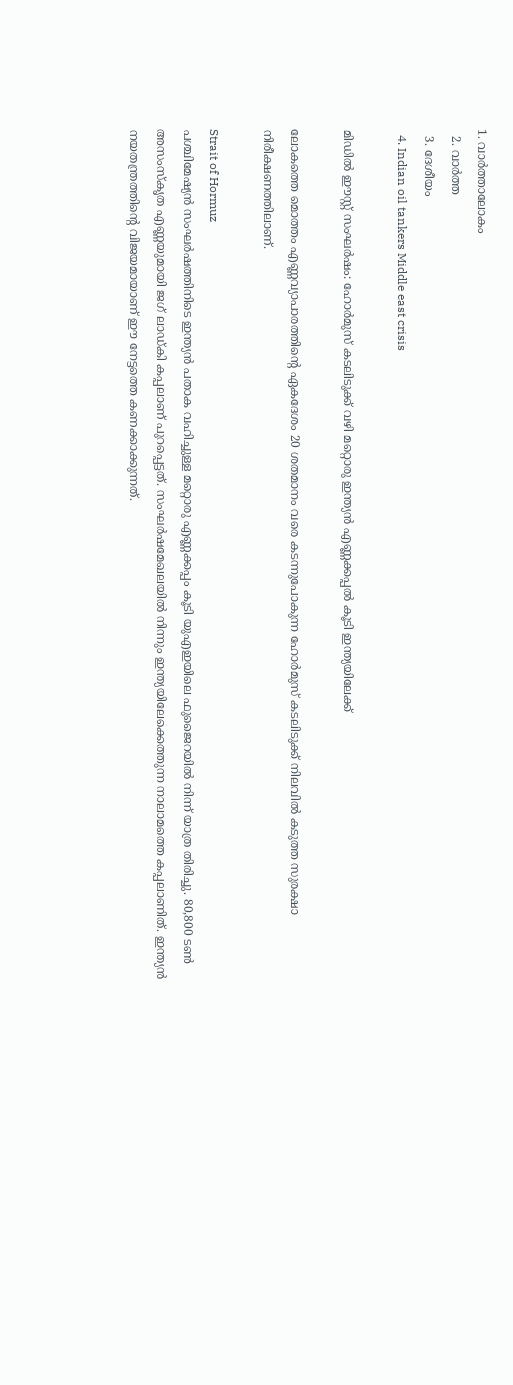1. വാര്‍ത്താലോകം
  2. വാര്‍ത്ത
  3. ദേശീയം
  4. Indian oil tankers Middle east crisis

മിഡിൽ ഈസ്റ്റ് സംഘർഷം: ഹോർമുസ് കടലിടുക്ക് വഴി മറ്റൊരു ഇന്ത്യൻ എണ്ണക്കപ്പൽ കൂടി ഇന്ത്യയിലേക്ക്

ലോകത്തെ മൊത്തം എണ്ണവ്യാപാരത്തിന്റെ ഏകദേശം 20 ശതമാനം വരെ കടന്നുപോകുന്ന ഹോര്‍മുസ് കടലിടുക്ക് നിലവില്‍ കടുത്ത സുരക്ഷാ നിരീക്ഷണത്തിലാണ്.

Strait of Hormuz
പശ്ചിമേഷ്യന്‍ സംഘര്‍ഷത്തിനിടെ ഇന്ത്യന്‍ പതാക വഹിച്ചുള്ള മറ്റൊരു എണ്ണക്കപ്പം കൂടി യുഎഇയിലെ ഫുജൈറയില്‍ നിന്ന് യാത്ര തിരിച്ചു. 80,800 ടണ്‍ അസംസ്‌കൃത എണ്ണയുമായി ജഗ് ലാഡ്കി കപ്പലാണ് പുറപ്പെട്ടത്. സംഘര്‍ഷമേഖലയില്‍ നിന്നും ഇന്ത്യയിലേക്കെത്തുന്ന നാലാമത്തെ കപ്പലാണിത്. ഇന്ത്യന്‍ നയതന്ത്രത്തിന്റെ വിജയമായാണ് ഈ നേട്ടത്തെ കണക്കാക്കുന്നത്.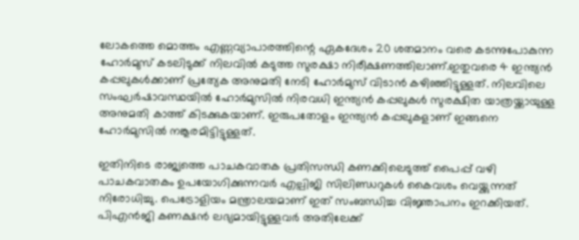ലോകത്തെ മൊത്തം എണ്ണവ്യാപാരത്തിന്റെ ഏകദേശം 20 ശതമാനം വരെ കടന്നുപോകുന്ന ഹോര്‍മുസ് കടലിടുക്ക് നിലവില്‍ കടുത്ത സുരക്ഷാ നിരീക്ഷണത്തിലാണ്.ഇതുവരെ 4 ഇന്ത്യന്‍ കപ്പലുകള്‍ക്കാണ് പ്രത്യേക അനുമതി നേടി ഹോര്‍മുസ് വിടാന്‍ കഴിഞ്ഞിട്ടുള്ളത്. നിലവിലെ സംഘര്‍ഷാവസ്ഥയില്‍ ഹോര്‍മുസില്‍ നിരവധി ഇന്ത്യന്‍ കപ്പലുകള്‍ സുരക്ഷിത യാത്രയ്ക്കായുള്ള അനുമതി കാത്ത് കിടക്കുകയാണ്. ഇരുപതോളം ഇന്ത്യന്‍ കപ്പലുകളാണ് ഇങ്ങനെ ഹോര്‍മുസില്‍ നങ്കൂരമിട്ടിട്ടുള്ളത്.

ഇതിനിടെ രാജ്യത്തെ പാചകവാതക പ്രതിസന്ധി കണക്കിലെടുത്ത് പൈപ്പ് വഴി പാചകവാതകം ഉപയോഗിക്കുന്നവര്‍ എല്പിജി സിലിണ്ഡറുകള്‍ കൈവശം വെയ്ക്കുന്നത് നിരോധിച്ചു. പെട്രോളിയം മന്ത്രാലയമാണ് ഇത് സംബന്ധിച്ച വിജ്ഞാപനം ഇറക്കിയത്. പിഎന്‍ജി കണക്ഷന്‍ ലഭ്യമായിട്ടുള്ളവര്‍ അതിലേക്ക്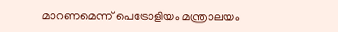മാറണമെന്ന് പെട്രോളിയം മന്ത്രാലയം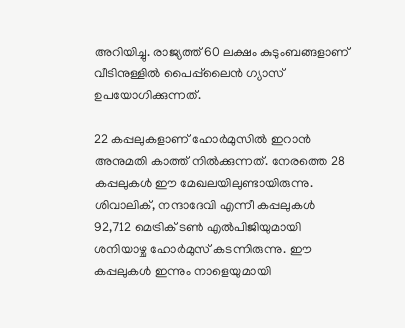അറിയിച്ചു. രാജ്യത്ത് 60 ലക്ഷം കുടുംബങ്ങളാണ് വീടിനുള്ളില്‍ പൈപ്പ്‌ലൈന്‍ ഗ്യാസ് ഉപയോഗിക്കുന്നത്.

22 കപ്പലുകളാണ് ഹോര്‍മുസില്‍ ഇറാന്‍ അനുമതി കാത്ത് നില്‍ക്കുന്നത്. നേരത്തെ 28 കപ്പലുകള്‍ ഈ മേഖലയിലുണ്ടായിരുന്നു. ശിവാലിക്, നന്ദാദേവി എന്നീ കപ്പലുകള്‍ 92,712 മെട്രിക് ടണ്‍ എല്‍പിജിയുമായി ശനിയാഴ്ച ഹോര്‍മുസ് കടന്നിരുന്നു. ഈ കപ്പലുകള്‍ ഇന്നും നാളെയുമായി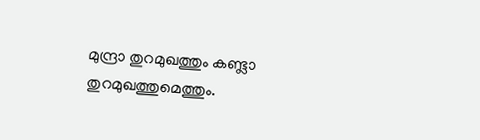മുന്ദ്രാ തുറമുഖത്തും കണ്ട്ലാ തുറമുഖത്തുമെത്തും.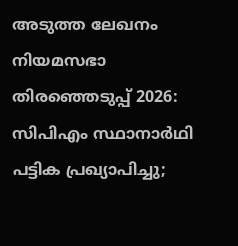അടുത്ത ലേഖനം
നിയമസഭാ തിരഞ്ഞെടുപ്പ് 2026: സിപിഎം സ്ഥാനാർഥി പട്ടിക പ്രഖ്യാപിച്ചു;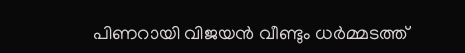പിണറായി വിജയൻ വീണ്ടും ധർമ്മടത്ത്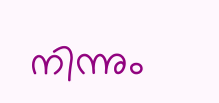നിന്നും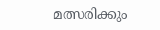മത്സരിക്കും